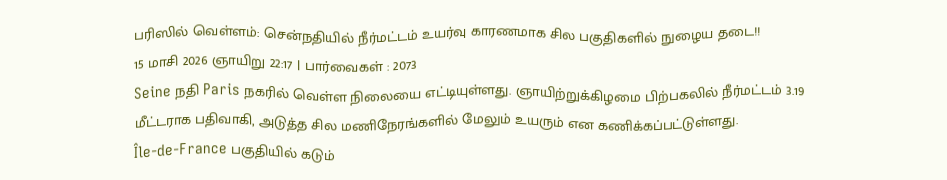பரிஸில் வெள்ளம்: சென்நதியில் நீர்மட்டம் உயர்வு காரணமாக சில பகுதிகளில் நுழைய தடை!!
15 மாசி 2026 ஞாயிறு 22:17 | பார்வைகள் : 2073
Seine நதி Paris நகரில் வெள்ள நிலையை எட்டியுள்ளது. ஞாயிற்றுக்கிழமை பிற்பகலில் நீர்மட்டம் 3.19 மீட்டராக பதிவாகி, அடுத்த சில மணிநேரங்களில் மேலும் உயரும் என கணிக்கப்பட்டுள்ளது.
Île-de-France பகுதியில் கடும்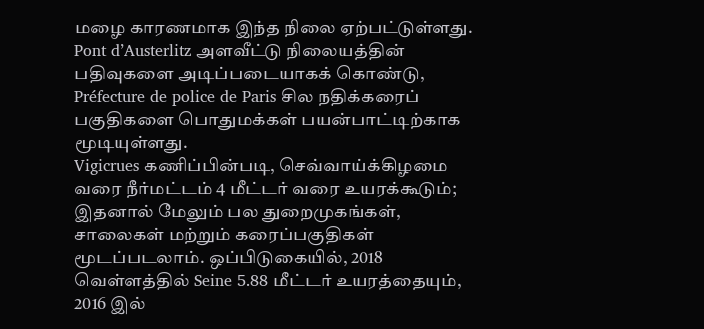மழை காரணமாக இந்த நிலை ஏற்பட்டுள்ளது. Pont d’Austerlitz அளவீட்டு நிலையத்தின் பதிவுகளை அடிப்படையாகக் கொண்டு, Préfecture de police de Paris சில நதிக்கரைப் பகுதிகளை பொதுமக்கள் பயன்பாட்டிற்காக மூடியுள்ளது.
Vigicrues கணிப்பின்படி, செவ்வாய்க்கிழமை வரை நீர்மட்டம் 4 மீட்டர் வரை உயரக்கூடும்; இதனால் மேலும் பல துறைமுகங்கள், சாலைகள் மற்றும் கரைப்பகுதிகள் மூடப்படலாம். ஒப்பிடுகையில், 2018 வெள்ளத்தில் Seine 5.88 மீட்டர் உயரத்தையும், 2016 இல்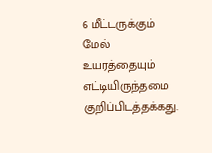6 மீட்டருக்கும் மேல் உயரத்தையும் எட்டியிருந்தமை குறிப்பிடத்தக்கது.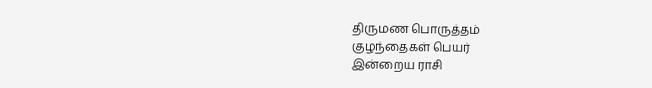திருமண பொருத்தம்
குழந்தைகள் பெயர்
இன்றைய ராசி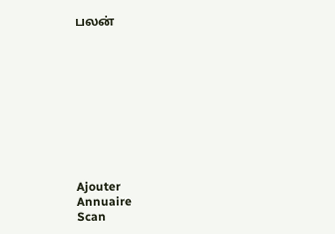பலன்










Ajouter
Annuaire
Scan